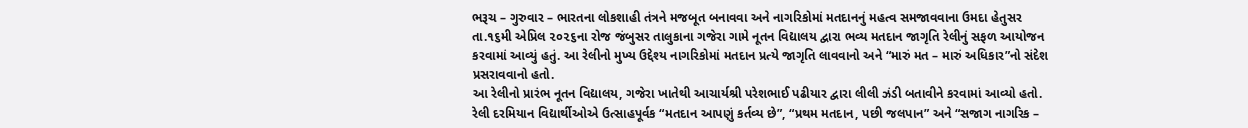ભરૂચ – ગુરુવાર – ભારતના લોકશાહી તંત્રને મજબૂત બનાવવા અને નાગરિકોમાં મતદાનનું મહત્વ સમજાવવાના ઉમદા હેતુસર તા.૧૬મી એપ્રિલ ૨૦૨૬ના રોજ જંબુસર તાલુકાના ગજેરા ગામે નૂતન વિદ્યાલય દ્વારા ભવ્ય મતદાન જાગૃતિ રેલીનું સફળ આયોજન કરવામાં આવ્યું હતું. આ રેલીનો મુખ્ય ઉદ્દેશ્ય નાગરિકોમાં મતદાન પ્રત્યે જાગૃતિ લાવવાનો અને “મારું મત – મારું અધિકાર”નો સંદેશ પ્રસરાવવાનો હતો.
આ રેલીનો પ્રારંભ નૂતન વિદ્યાલય, ગજેરા ખાતેથી આચાર્યશ્રી પરેશભાઈ પઢીયાર દ્વારા લીલી ઝંડી બતાવીને કરવામાં આવ્યો હતો. રેલી દરમિયાન વિદ્યાર્થીઓએ ઉત્સાહપૂર્વક “મતદાન આપણું કર્તવ્ય છે”, “પ્રથમ મતદાન, પછી જલપાન” અને “સજાગ નાગરિક –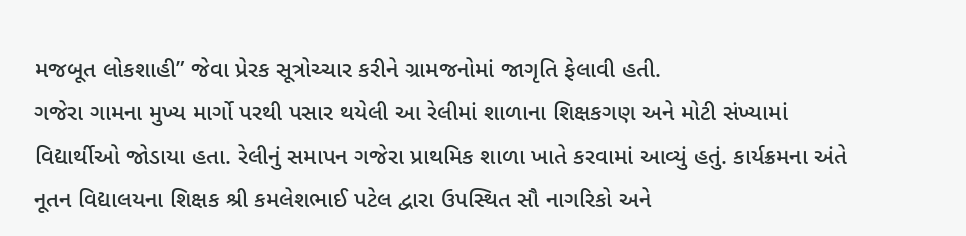મજબૂત લોકશાહી” જેવા પ્રેરક સૂત્રોચ્ચાર કરીને ગ્રામજનોમાં જાગૃતિ ફેલાવી હતી.
ગજેરા ગામના મુખ્ય માર્ગો પરથી પસાર થયેલી આ રેલીમાં શાળાના શિક્ષકગણ અને મોટી સંખ્યામાં વિદ્યાર્થીઓ જોડાયા હતા. રેલીનું સમાપન ગજેરા પ્રાથમિક શાળા ખાતે કરવામાં આવ્યું હતું. કાર્યક્રમના અંતે નૂતન વિદ્યાલયના શિક્ષક શ્રી કમલેશભાઈ પટેલ દ્વારા ઉપસ્થિત સૌ નાગરિકો અને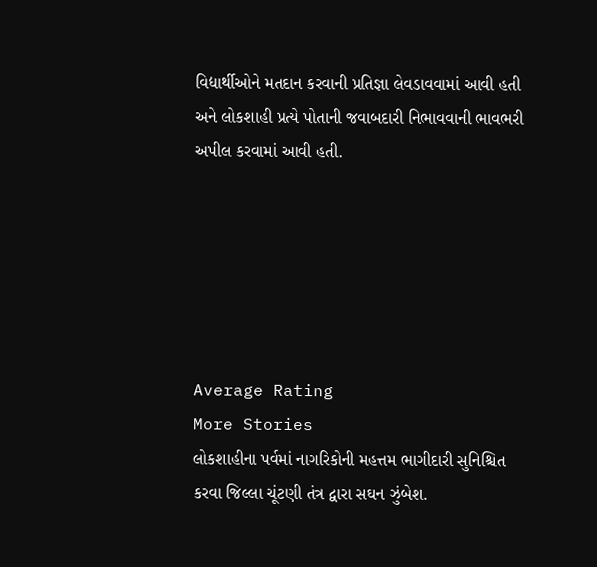વિદ્યાર્થીઓને મતદાન કરવાની પ્રતિજ્ઞા લેવડાવવામાં આવી હતી અને લોકશાહી પ્રત્યે પોતાની જવાબદારી નિભાવવાની ભાવભરી અપીલ કરવામાં આવી હતી.






Average Rating
More Stories
લોકશાહીના પર્વમાં નાગરિકોની મહત્તમ ભાગીદારી સુનિશ્ચિત કરવા જિલ્લા ચૂંટણી તંત્ર દ્વારા સઘન ઝુંબેશ.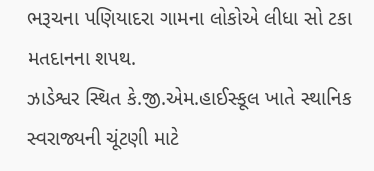ભરૂચના પણિયાદરા ગામના લોકોએ લીધા સો ટકા મતદાનના શપથ.
ઝાડેશ્વર સ્થિત કે.જી.એમ.હાઈસ્કૂલ ખાતે સ્થાનિક સ્વરાજ્યની ચૂંટણી માટે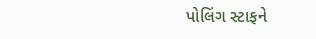પોલિંગ સ્ટાફને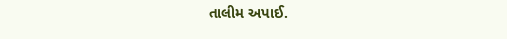તાલીમ અપાઈ.